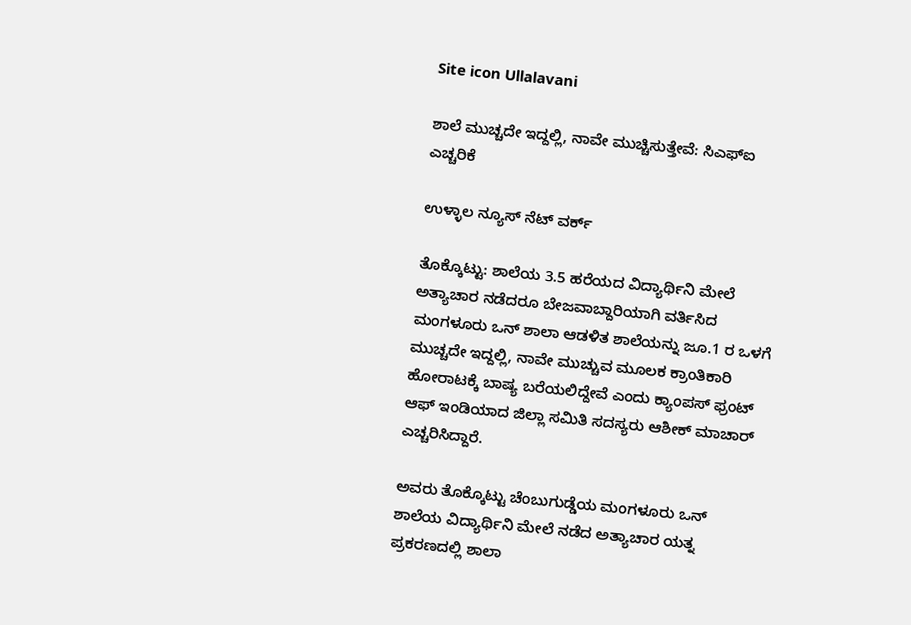Site icon Ullalavani

ಶಾಲೆ ಮುಚ್ಚದೇ ಇದ್ದಲ್ಲಿ, ನಾವೇ ಮುಚ್ಚಿಸುತ್ತೇವೆ: ಸಿಎಫ್‍ಐ ಎಚ್ಚರಿಕೆ

ಉಳ್ಳಾಲ ನ್ಯೂಸ್ ನೆಟ್ ವರ್ಕ್

ತೊಕ್ಕೊಟ್ಟು: ಶಾಲೆಯ 3.5 ಹರೆಯದ ವಿದ್ಯಾರ್ಥಿನಿ ಮೇಲೆ ಅತ್ಯಾಚಾರ ನಡೆದರೂ ಬೇಜವಾಬ್ದಾರಿಯಾಗಿ ವರ್ತಿಸಿದ ಮಂಗಳೂರು ಒನ್ ಶಾಲಾ ಆಡಳಿತ ಶಾಲೆಯನ್ನು ಜೂ.1 ರ ಒಳಗೆ ಮುಚ್ಚದೇ ಇದ್ದಲ್ಲಿ, ನಾವೇ ಮುಚ್ಚುವ ಮೂಲಕ ಕ್ರಾಂತಿಕಾರಿ ಹೋರಾಟಕ್ಕೆ ಬಾಷ್ಯ ಬರೆಯಲಿದ್ದೇವೆ ಎಂದು ಕ್ಯಾಂಪಸ್ ಫ್ರಂಟ್ ಆಫ್ ಇಂಡಿಯಾದ ಜಿಲ್ಲಾ ಸಮಿತಿ ಸದಸ್ಯರು ಆಶೀಕ್ ಮಾಚಾರ್ ಎಚ್ಚರಿಸಿದ್ದಾರೆ.

ಅವರು ತೊಕ್ಕೊಟ್ಟು ಚೆಂಬುಗುಡ್ಡೆಯ ಮಂಗಳೂರು ಒನ್ ಶಾಲೆಯ ವಿದ್ಯಾರ್ಥಿನಿ ಮೇಲೆ ನಡೆದ ಅತ್ಯಾಚಾರ ಯತ್ನ ಪ್ರಕರಣದಲ್ಲಿ ಶಾಲಾ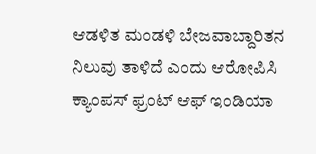ಆಡಳಿತ ಮಂಡಳಿ ಬೇಜವಾಬ್ದಾರಿತನ ನಿಲುವು ತಾಳಿದೆ ಎಂದು ಆರೋಪಿಸಿ ಕ್ಯಾಂಪಸ್ ಫ್ರಂಟ್ ಆಫ್ ಇಂಡಿಯಾ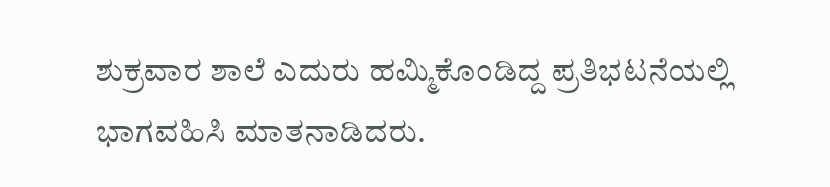ಶುಕ್ರವಾರ ಶಾಲೆ ಎದುರು ಹಮ್ಮಿಕೊಂಡಿದ್ದ ಪ್ರತಿಭಟನೆಯಲ್ಲಿ ಭಾಗವಹಿಸಿ ಮಾತನಾಡಿದರು.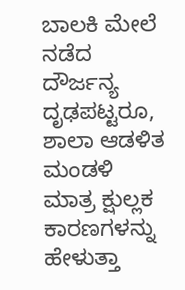ಬಾಲಕಿ ಮೇಲೆ ನಡೆದ ದೌರ್ಜನ್ಯ ದೃಢಪಟ್ಟರೂ, ಶಾಲಾ ಆಡಳಿತ ಮಂಡಳಿ ಮಾತ್ರ ಕ್ಷುಲ್ಲಕ ಕಾರಣಗಳನ್ನು ಹೇಳುತ್ತಾ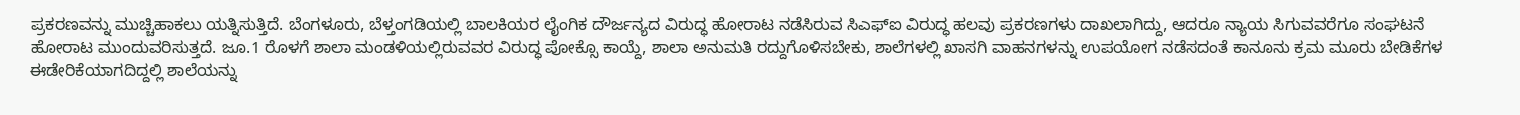ಪ್ರಕರಣವನ್ನು ಮುಚ್ಚಿಹಾಕಲು ಯತ್ನಿಸುತ್ತಿದೆ. ಬೆಂಗಳೂರು, ಬೆಳ್ತಂಗಡಿಯಲ್ಲಿ ಬಾಲಕಿಯರ ಲೈಂಗಿಕ ದೌರ್ಜನ್ಯದ ವಿರುದ್ಧ ಹೋರಾಟ ನಡೆಸಿರುವ ಸಿಎಫ್‍ಐ ವಿರುದ್ಧ ಹಲವು ಪ್ರಕರಣಗಳು ದಾಖಲಾಗಿದ್ದು, ಆದರೂ ನ್ಯಾಯ ಸಿಗುವವರೆಗೂ ಸಂಘಟನೆ ಹೋರಾಟ ಮುಂದುವರಿಸುತ್ತದೆ. ಜೂ.1 ರೊಳಗೆ ಶಾಲಾ ಮಂಡಳಿಯಲ್ಲಿರುವವರ ವಿರುದ್ಧ ಪೋಕ್ಸೊ ಕಾಯ್ದೆ, ಶಾಲಾ ಅನುಮತಿ ರದ್ದುಗೊಳಿಸಬೇಕು, ಶಾಲೆಗಳಲ್ಲಿ ಖಾಸಗಿ ವಾಹನಗಳನ್ನು ಉಪಯೋಗ ನಡೆಸದಂತೆ ಕಾನೂನು ಕ್ರಮ ಮೂರು ಬೇಡಿಕೆಗಳ ಈಡೇರಿಕೆಯಾಗದಿದ್ದಲ್ಲಿ ಶಾಲೆಯನ್ನು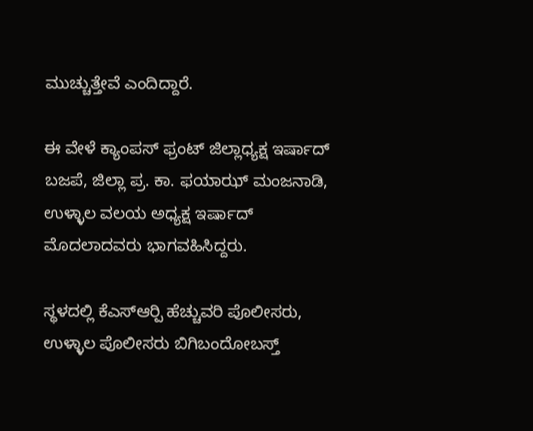ಮುಚ್ಚುತ್ತೇವೆ ಎಂದಿದ್ದಾರೆ.

ಈ ವೇಳೆ ಕ್ಯಾಂಪಸ್ ಫ್ರಂಟ್ ಜಿಲ್ಲಾಧ್ಯಕ್ಷ ಇರ್ಷಾದ್ ಬಜಪೆ, ಜಿಲ್ಲಾ ಪ್ರ. ಕಾ. ಫಯಾಝ್ ಮಂಜನಾಡಿ, ಉಳ್ಳಾಲ ವಲಯ ಅಧ್ಯಕ್ಷ ಇರ್ಷಾದ್ ಮೊದಲಾದವರು ಭಾಗವಹಿಸಿದ್ದರು.

ಸ್ಥಳದಲ್ಲಿ ಕೆಎಸ್‍ಆರ್‍ಪಿ ಹೆಚ್ಚುವರಿ ಪೊಲೀಸರು, ಉಳ್ಳಾಲ ಪೊಲೀಸರು ಬಿಗಿಬಂದೋಬಸ್ತ್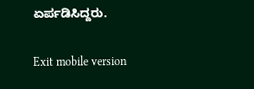ಏರ್ಪಡಿಸಿದ್ದರು.

Exit mobile version